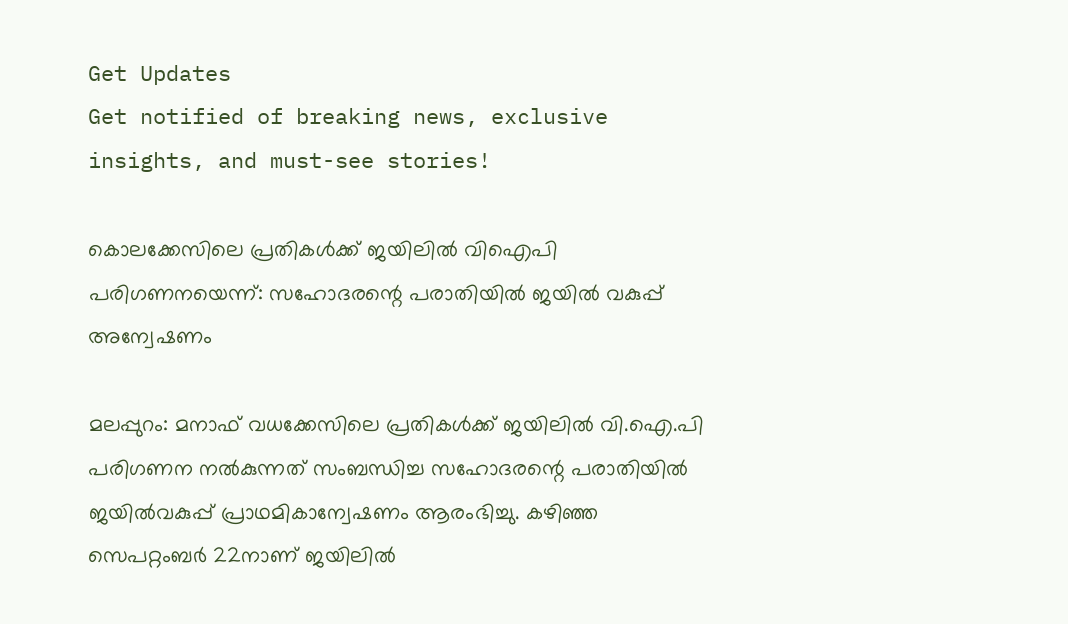Get Updates
Get notified of breaking news, exclusive insights, and must-see stories!

കൊലക്കേസിലെ പ്രതികള്‍ക്ക് ജയിലില്‍ വിഐപി പരിഗണനയെന്ന്: സഹോദരന്റെ പരാതിയില്‍ ജയില്‍ വകുപ്പ് അന്വേഷണം

മലപ്പുറം: മനാഫ് വധക്കേസിലെ പ്രതികള്‍ക്ക് ജയിലില്‍ വി.ഐ.പി പരിഗണന നല്‍കുന്നത് സംബന്ധിച്ച സഹോദരന്റെ പരാതിയില്‍ ജയില്‍വകുപ്പ് പ്രാഥമികാന്വേഷണം ആരംഭിച്ചു. കഴിഞ്ഞ സെപറ്റംബര്‍ 22നാണ് ജയിലില്‍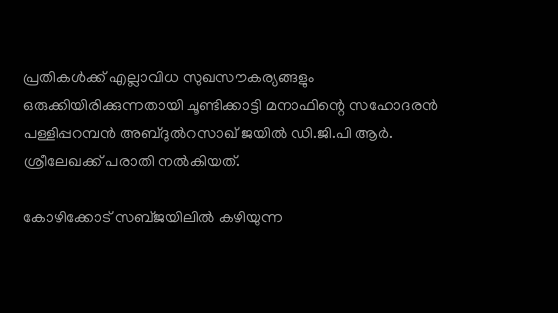പ്രതികള്‍ക്ക് എല്ലാവിധ സുഖസൗകര്യങ്ങളും ഒരുക്കിയിരിക്കുന്നതായി ചൂണ്ടിക്കാട്ടി മനാഫിന്റെ സഹോദരന്‍ പള്ളിപ്പറമ്പന്‍ അബ്ദുല്‍റസാഖ് ജയില്‍ ഡി.ജി.പി ആര്‍. ശ്രീലേഖക്ക് പരാതി നല്‍കിയത്.

കോഴിക്കോട് സബ്ജയിലില്‍ കഴിയുന്ന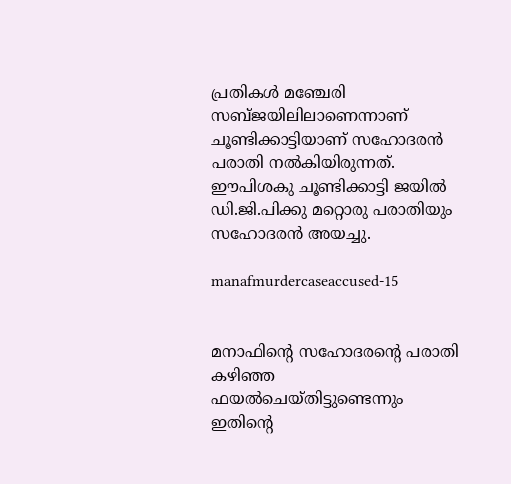പ്രതികള്‍ മഞ്ചേരി സബ്ജയിലിലാണെന്നാണ് ചൂണ്ടിക്കാട്ടിയാണ് സഹോദരന്‍ പരാതി നല്‍കിയിരുന്നത്. ഈപിശകു ചൂണ്ടിക്കാട്ടി ജയില്‍ ഡി.ജി.പിക്കു മറ്റൊരു പരാതിയും സഹോദരന്‍ അയച്ചു.

manafmurdercaseaccused-15


മനാഫിന്റെ സഹോദരന്റെ പരാതി കഴിഞ്ഞ ഫയല്‍ചെയ്തിട്ടുണ്ടെന്നും ഇതിന്റെ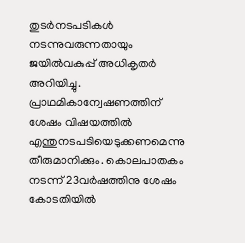തുടര്‍നടപടികള്‍ നടന്നുവരുന്നതായും ജയില്‍വകുപ്പ് അധികൃതര്‍ അറിയിച്ചു. പ്രാഥമികാന്വേഷണത്തിന് ശേഷം വിഷയത്തില്‍ എന്തുനടപടിയെടുക്കണമെന്നു തീരുമാനിക്കും. കൊലപാതകം നടന്ന് 23വര്‍ഷത്തിനു ശേഷം കോടതിയില്‍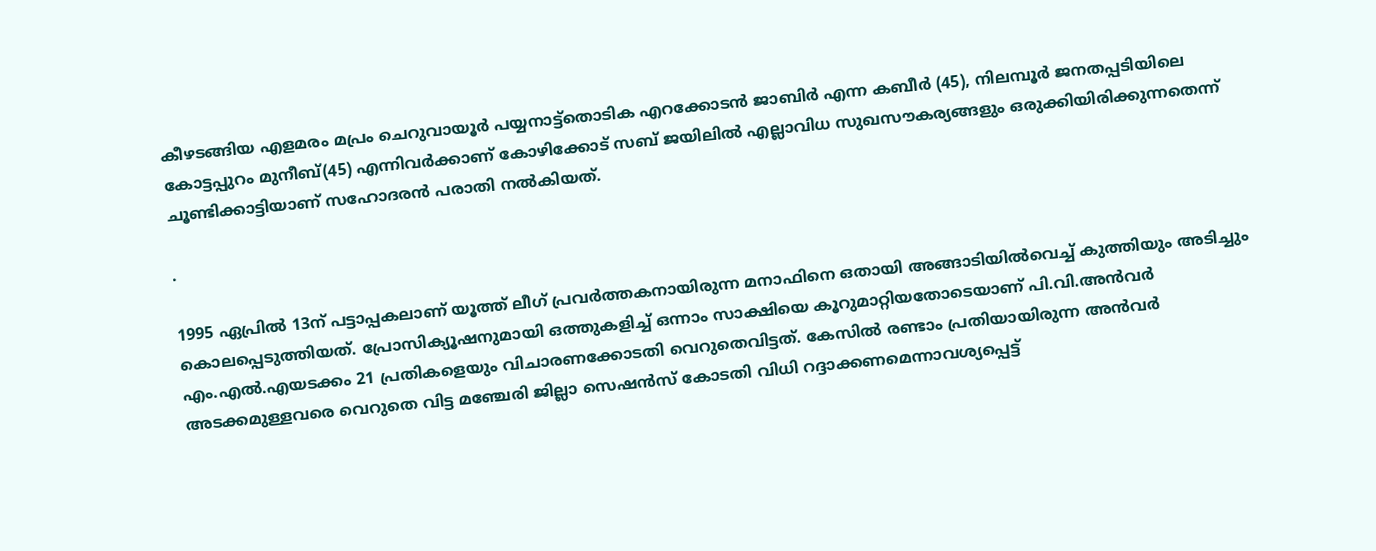കീഴടങ്ങിയ എളമരം മപ്രം ചെറുവായൂര്‍ പയ്യനാട്ട്‌തൊടിക എറക്കോടന്‍ ജാബിര്‍ എന്ന കബീര്‍ (45), നിലമ്പൂര്‍ ജനതപ്പടിയിലെ കോട്ടപ്പുറം മുനീബ്(45) എന്നിവര്‍ക്കാണ് കോഴിക്കോട് സബ് ജയിലില്‍ എല്ലാവിധ സുഖസൗകര്യങ്ങളും ഒരുക്കിയിരിക്കുന്നതെന്ന് ചൂണ്ടിക്കാട്ടിയാണ് സഹോദരന്‍ പരാതി നല്‍കിയത്.

.

1995 ഏപ്രില്‍ 13ന് പട്ടാപ്പകലാണ് യൂത്ത് ലീഗ് പ്രവര്‍ത്തകനായിരുന്ന മനാഫിനെ ഒതായി അങ്ങാടിയില്‍വെച്ച് കുത്തിയും അടിച്ചും കൊലപ്പെടുത്തിയത്. പ്രോസിക്യൂഷനുമായി ഒത്തുകളിച്ച് ഒന്നാം സാക്ഷിയെ കൂറുമാറ്റിയതോടെയാണ് പി.വി.അന്‍വര്‍ എം.എല്‍.എയടക്കം 21 പ്രതികളെയും വിചാരണക്കോടതി വെറുതെവിട്ടത്. കേസില്‍ രണ്ടാം പ്രതിയായിരുന്ന അന്‍വര്‍ അടക്കമുള്ളവരെ വെറുതെ വിട്ട മഞ്ചേരി ജില്ലാ സെഷന്‍സ് കോടതി വിധി റദ്ദാക്കണമെന്നാവശ്യപ്പെട്ട്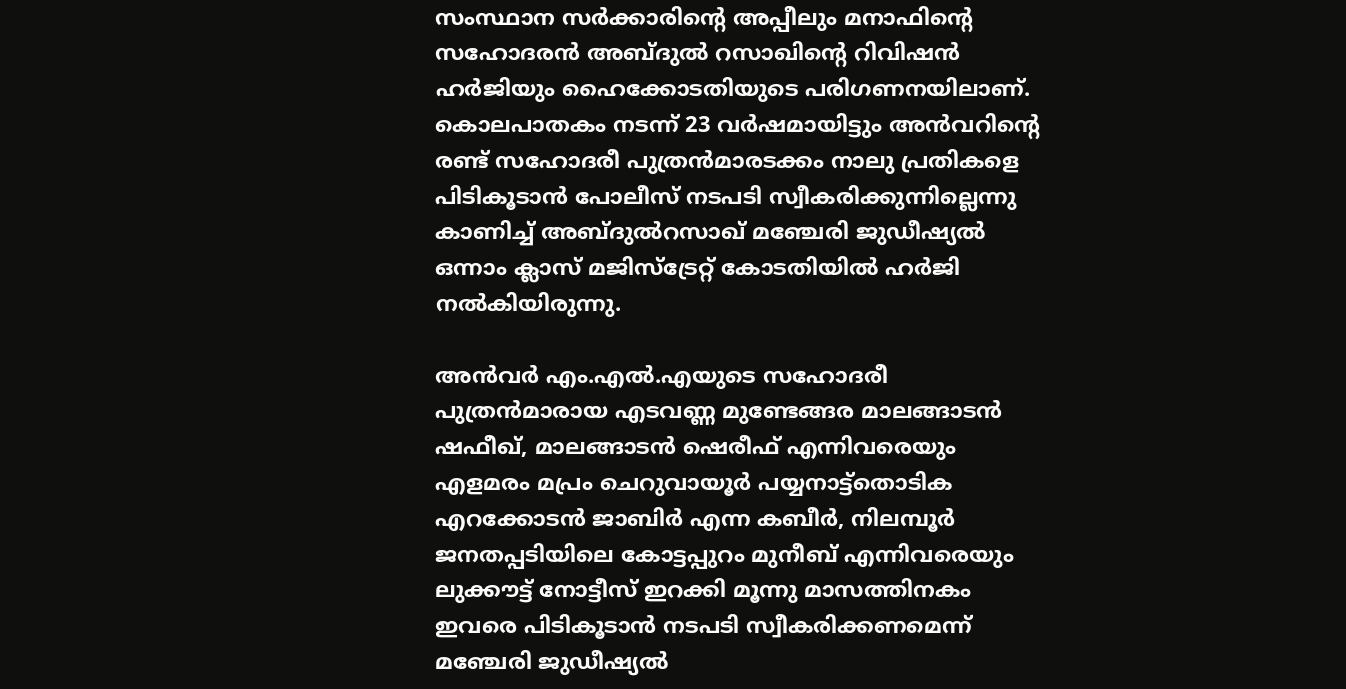സംസ്ഥാന സര്‍ക്കാരിന്റെ അപ്പീലും മനാഫിന്റെ സഹോദരന്‍ അബ്ദുല്‍ റസാഖിന്റെ റിവിഷന്‍ ഹര്‍ജിയും ഹൈക്കോടതിയുടെ പരിഗണനയിലാണ്. കൊലപാതകം നടന്ന് 23 വര്‍ഷമായിട്ടും അന്‍വറിന്റെ രണ്ട് സഹോദരീ പുത്രന്‍മാരടക്കം നാലു പ്രതികളെ പിടികൂടാന്‍ പോലീസ് നടപടി സ്വീകരിക്കുന്നില്ലെന്നു കാണിച്ച് അബ്ദുല്‍റസാഖ് മഞ്ചേരി ജുഡീഷ്യല്‍ ഒന്നാം ക്ലാസ് മജിസ്ട്രേറ്റ് കോടതിയില്‍ ഹര്‍ജി നല്‍കിയിരുന്നു.

അന്‍വര്‍ എം.എല്‍.എയുടെ സഹോദരീ പുത്രന്‍മാരായ എടവണ്ണ മുണ്ടേങ്ങര മാലങ്ങാടന്‍ ഷഫീഖ്, മാലങ്ങാടന്‍ ഷെരീഫ് എന്നിവരെയും എളമരം മപ്രം ചെറുവായൂര്‍ പയ്യനാട്ട്‌തൊടിക എറക്കോടന്‍ ജാബിര്‍ എന്ന കബീര്‍, നിലമ്പൂര്‍ ജനതപ്പടിയിലെ കോട്ടപ്പുറം മുനീബ് എന്നിവരെയും ലുക്കൗട്ട് നോട്ടീസ് ഇറക്കി മൂന്നു മാസത്തിനകം ഇവരെ പിടികൂടാന്‍ നടപടി സ്വീകരിക്കണമെന്ന് മഞ്ചേരി ജുഡീഷ്യല്‍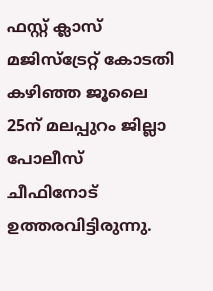ഫസ്റ്റ് ക്ലാസ് മജിസ്ട്രേറ്റ് കോടതി കഴിഞ്ഞ ജൂലൈ 25ന് മലപ്പുറം ജില്ലാ പോലീസ് ചീഫിനോട് ഉത്തരവിട്ടിരുന്നു.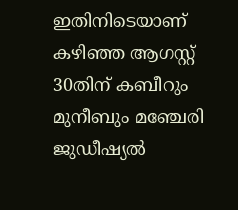ഇതിനിടെയാണ് കഴിഞ്ഞ ആഗസ്റ്റ് 30തിന് കബീറും മുനീബും മഞ്ചേരി ജുഡീഷ്യല്‍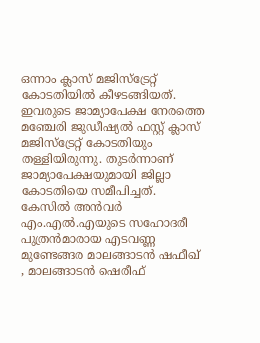ഒന്നാം ക്ലാസ് മജിസ്ട്രേറ്റ് കോടതിയില്‍ കീഴടങ്ങിയത്. ഇവരുടെ ജാമ്യാപേക്ഷ നേരത്തെ മഞ്ചേരി ജുഡീഷ്യല്‍ ഫസ്റ്റ് ക്ലാസ് മജിസ്‌ട്രേറ്റ് കോടതിയും തള്ളിയിരുന്നു. തുടര്‍ന്നാണ് ജാമ്യാപേക്ഷയുമായി ജില്ലാ കോടതിയെ സമീപിച്ചത്. കേസില്‍ അന്‍വര്‍ എം.എല്‍.എയുടെ സഹോദരീ പുത്രന്‍മാരായ എടവണ്ണ മുണ്ടേങ്ങര മാലങ്ങാടന്‍ ഷഫീഖ് , മാലങ്ങാടന്‍ ഷെരീഫ്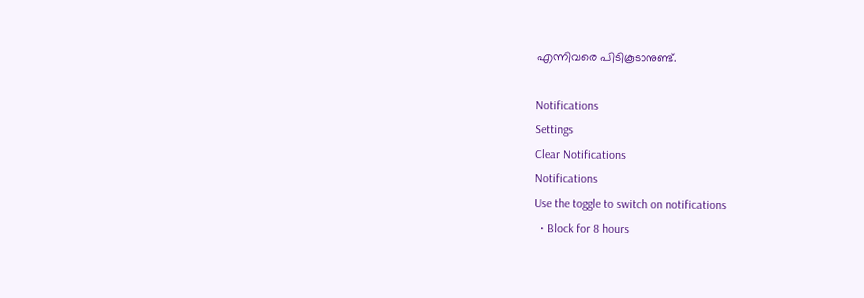എന്നിവരെ പിടികൂടാനുണ്ട്.

Notifications
Settings
Clear Notifications
Notifications
Use the toggle to switch on notifications
  • Block for 8 hours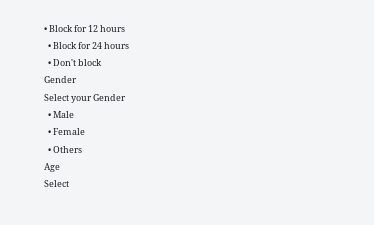• Block for 12 hours
  • Block for 24 hours
  • Don't block
Gender
Select your Gender
  • Male
  • Female
  • Others
Age
Select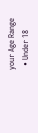your Age Range
  • Under 18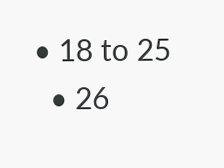• 18 to 25
  • 26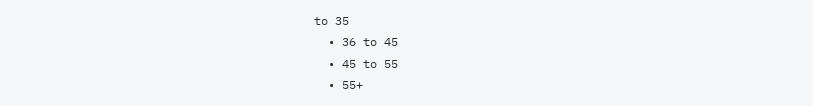to 35
  • 36 to 45
  • 45 to 55
  • 55+